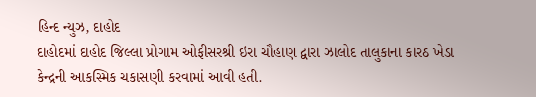હિન્દ ન્યુઝ, દાહોદ
દાહોદમાં દાહોદ જિલ્લા પ્રોગામ ઓફીસરશ્રી ઇરા ચૌહાણ દ્વારા ઝાલોદ તાલુકાના કારઠ ખેડા કેન્દ્રની આકસ્મિક ચકાસણી કરવામાં આવી હતી.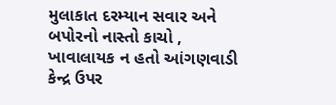મુલાકાત દરમ્યાન સવાર અને બપોરનો નાસ્તો કાચો , ખાવાલાયક ન હતો આંગણવાડી કેન્દ્ર ઉપર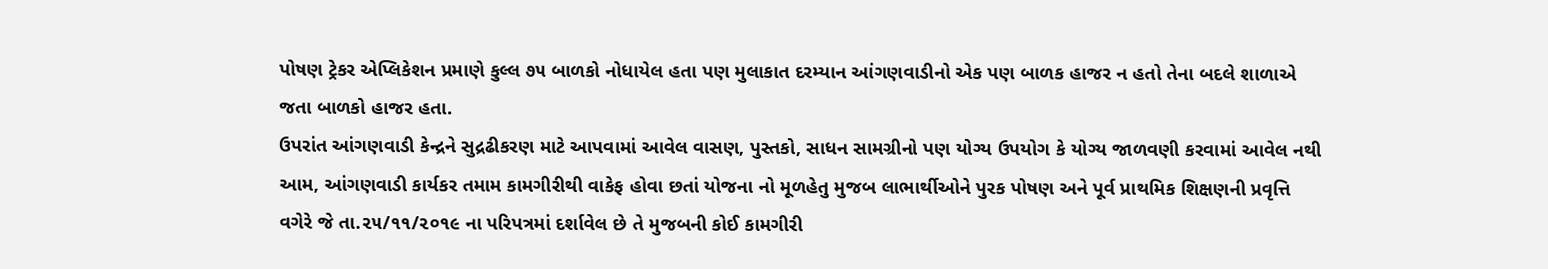પોષણ ટ્રેકર એપ્લિકેશન પ્રમાણે કુલ્લ ૭૫ બાળકો નોધાયેલ હતા પણ મુલાકાત દરમ્યાન આંગણવાડીનો એક પણ બાળક હાજર ન હતો તેના બદલે શાળાએ જતા બાળકો હાજર હતા.
ઉપરાંત આંગણવાડી કેન્દ્રને સુદ્રઢીકરણ માટે આપવામાં આવેલ વાસણ, પુસ્તકો, સાધન સામગ્રીનો પણ યોગ્ય ઉપયોગ કે યોગ્ય જાળવણી કરવામાં આવેલ નથી આમ, આંગણવાડી કાર્યકર તમામ કામગીરીથી વાકેફ હોવા છતાં યોજના નો મૂળહેતુ મુજબ લાભાર્થીઓને પુરક પોષણ અને પૂર્વ પ્રાથમિક શિક્ષણની પ્રવૃત્તિ વગેરે જે તા.૨૫/૧૧/૨૦૧૯ ના પરિપત્રમાં દર્શાવેલ છે તે મુજબની કોઈ કામગીરી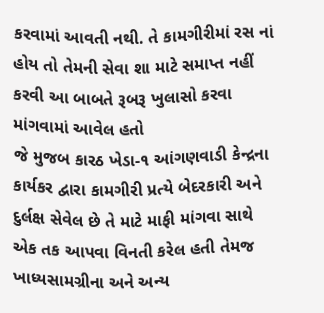કરવામાં આવતી નથી. તે કામગીરીમાં રસ નાં હોય તો તેમની સેવા શા માટે સમાપ્ત નહીં કરવી આ બાબતે રૂબરૂ ખુલાસો કરવા માંગવામાં આવેલ હતો
જે મુજબ કારઠ ખેડા-૧ આંગણવાડી કેન્દ્રના કાર્યકર દ્વારા કામગીરી પ્રત્યે બેદરકારી અને દુર્લક્ષ સેવેલ છે તે માટે માફી માંગવા સાથે એક તક આપવા વિનતી કરેલ હતી તેમજ ખાધ્યસામગ્રીના અને અન્ય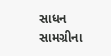સાધન સામગ્રીના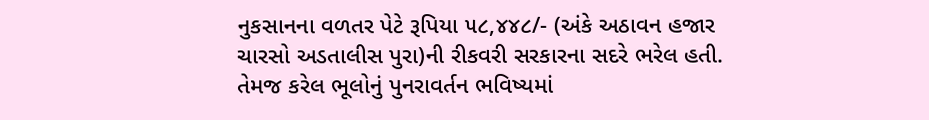નુકસાનના વળતર પેટે રૂપિયા ૫૮,૪૪૮/- (અંકે અઠાવન હજાર ચારસો અડતાલીસ પુરા)ની રીકવરી સરકારના સદરે ભરેલ હતી. તેમજ કરેલ ભૂલોનું પુનરાવર્તન ભવિષ્યમાં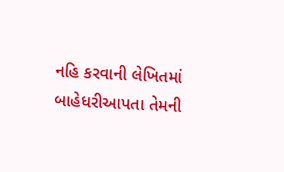નહિ કરવાની લેખિતમાં બાહેધરીઆપતા તેમની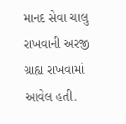માનદ સેવા ચાલુ રાખવાની અરજી ગ્રાહ્ય રાખવામાં આવેલ હતી.